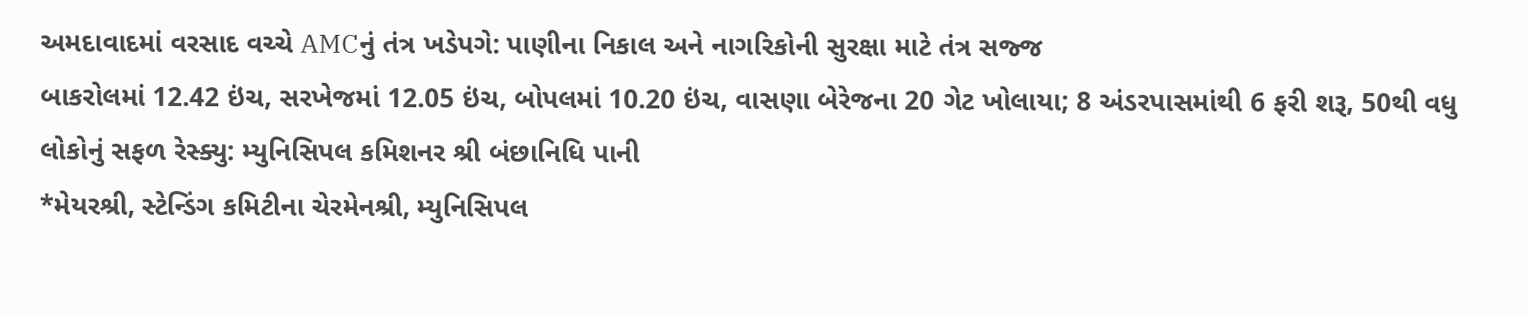અમદાવાદમાં વરસાદ વચ્ચે AMCનું તંત્ર ખડેપગે: પાણીના નિકાલ અને નાગરિકોની સુરક્ષા માટે તંત્ર સજ્જ
બાકરોલમાં 12.42 ઇંચ, સરખેજમાં 12.05 ઇંચ, બોપલમાં 10.20 ઇંચ, વાસણા બેરેજના 20 ગેટ ખોલાયા; 8 અંડરપાસમાંથી 6 ફરી શરૂ, 50થી વધુ લોકોનું સફળ રેસ્ક્યુ: મ્યુનિસિપલ કમિશનર શ્રી બંછાનિધિ પાની
*મેયરશ્રી, સ્ટેન્ડિંગ કમિટીના ચેરમેનશ્રી, મ્યુનિસિપલ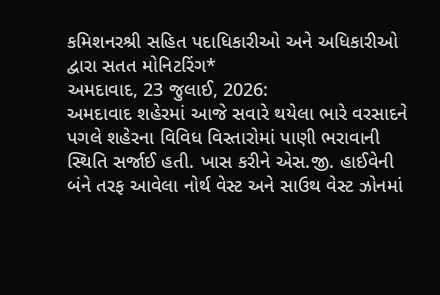કમિશનરશ્રી સહિત પદાધિકારીઓ અને અધિકારીઓ દ્વારા સતત મોનિટરિંગ*
અમદાવાદ, 23 જુલાઈ, 2026:
અમદાવાદ શહેરમાં આજે સવારે થયેલા ભારે વરસાદને પગલે શહેરના વિવિધ વિસ્તારોમાં પાણી ભરાવાની સ્થિતિ સર્જાઈ હતી. ખાસ કરીને એસ.જી. હાઈવેની બંને તરફ આવેલા નોર્થ વેસ્ટ અને સાઉથ વેસ્ટ ઝોનમાં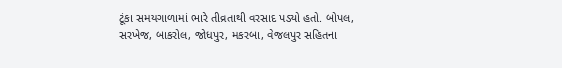ટૂંકા સમયગાળામાં ભારે તીવ્રતાથી વરસાદ પડ્યો હતો. બોપલ, સરખેજ, બાકરોલ, જોધપુર, મકરબા, વેજલપુર સહિતના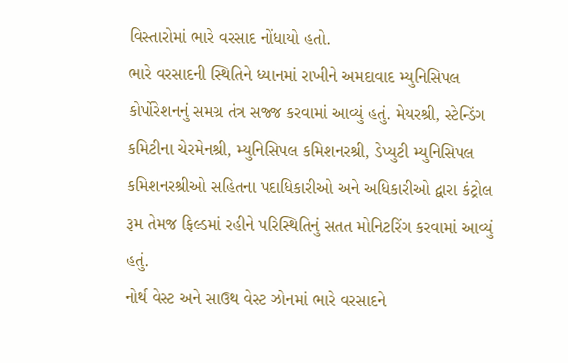વિસ્તારોમાં ભારે વરસાદ નોંધાયો હતો.
ભારે વરસાદની સ્થિતિને ધ્યાનમાં રાખીને અમદાવાદ મ્યુનિસિપલ કોર્પોરેશનનું સમગ્ર તંત્ર સજ્જ કરવામાં આવ્યું હતું. મેયરશ્રી, સ્ટેન્ડિંગ કમિટીના ચેરમેનશ્રી, મ્યુનિસિપલ કમિશનરશ્રી, ડેપ્યુટી મ્યુનિસિપલ કમિશનરશ્રીઓ સહિતના પદાધિકારીઓ અને અધિકારીઓ દ્વારા કંટ્રોલ રૂમ તેમજ ફિલ્ડમાં રહીને પરિસ્થિતિનું સતત મોનિટરિંગ કરવામાં આવ્યું હતું.
નોર્થ વેસ્ટ અને સાઉથ વેસ્ટ ઝોનમાં ભારે વરસાદને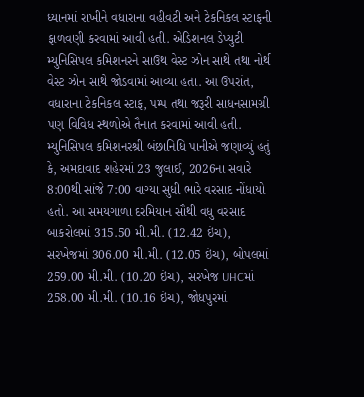ધ્યાનમાં રાખીને વધારાના વહીવટી અને ટેકનિકલ સ્ટાફની ફાળવણી કરવામાં આવી હતી. એડિશનલ ડેપ્યુટી મ્યુનિસિપલ કમિશનરને સાઉથ વેસ્ટ ઝોન સાથે તથા નોર્થ વેસ્ટ ઝોન સાથે જોડવામાં આવ્યા હતા. આ ઉપરાંત, વધારાના ટેકનિકલ સ્ટાફ, પમ્પ તથા જરૂરી સાધનસામગ્રી પણ વિવિધ સ્થળોએ તૈનાત કરવામાં આવી હતી.
મ્યુનિસિપલ કમિશનરશ્રી બંછાનિધિ પાનીએ જણાવ્યું હતું કે, અમદાવાદ શહેરમાં 23 જુલાઈ, 2026ના સવારે 8:00થી સાંજે 7:00 વાગ્યા સુધી ભારે વરસાદ નોંધાયો હતો. આ સમયગાળા દરમિયાન સૌથી વધુ વરસાદ બાકરોલમાં 315.50 મી.મી. (12.42 ઇંચ), સરખેજમાં 306.00 મી.મી. (12.05 ઇંચ), બોપલમાં 259.00 મી.મી. (10.20 ઇંચ), સરખેજ UHCમાં 258.00 મી.મી. (10.16 ઇંચ), જોધપુરમાં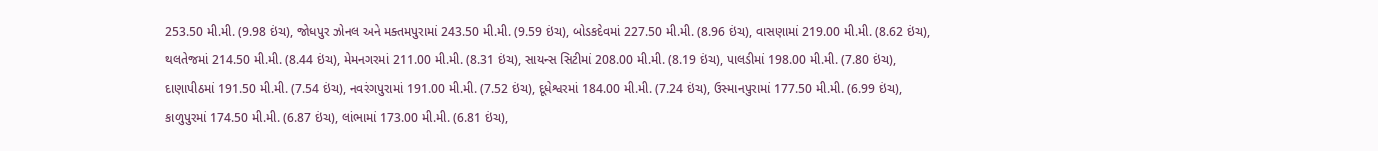253.50 મી.મી. (9.98 ઇંચ), જોધપુર ઝોનલ અને મક્તમપુરામાં 243.50 મી.મી. (9.59 ઇંચ), બોડકદેવમાં 227.50 મી.મી. (8.96 ઇંચ), વાસણામાં 219.00 મી.મી. (8.62 ઇંચ), થલતેજમાં 214.50 મી.મી. (8.44 ઇંચ), મેમનગરમાં 211.00 મી.મી. (8.31 ઇંચ), સાયન્સ સિટીમાં 208.00 મી.મી. (8.19 ઇંચ), પાલડીમાં 198.00 મી.મી. (7.80 ઇંચ), દાણાપીઠમાં 191.50 મી.મી. (7.54 ઇંચ), નવરંગપુરામાં 191.00 મી.મી. (7.52 ઇંચ), દૂધેશ્વરમાં 184.00 મી.મી. (7.24 ઇંચ), ઉસ્માનપુરામાં 177.50 મી.મી. (6.99 ઇંચ), કાળુપુરમાં 174.50 મી.મી. (6.87 ઇંચ), લાંભામાં 173.00 મી.મી. (6.81 ઇંચ),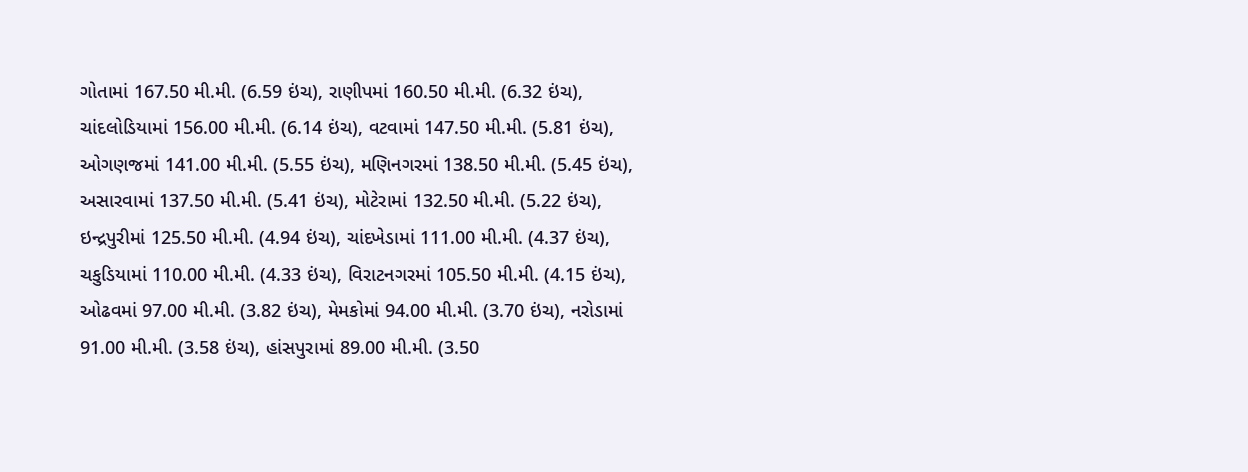ગોતામાં 167.50 મી.મી. (6.59 ઇંચ), રાણીપમાં 160.50 મી.મી. (6.32 ઇંચ), ચાંદલોડિયામાં 156.00 મી.મી. (6.14 ઇંચ), વટવામાં 147.50 મી.મી. (5.81 ઇંચ), ઓગણજમાં 141.00 મી.મી. (5.55 ઇંચ), મણિનગરમાં 138.50 મી.મી. (5.45 ઇંચ), અસારવામાં 137.50 મી.મી. (5.41 ઇંચ), મોટેરામાં 132.50 મી.મી. (5.22 ઇંચ), ઇન્દ્રપુરીમાં 125.50 મી.મી. (4.94 ઇંચ), ચાંદખેડામાં 111.00 મી.મી. (4.37 ઇંચ), ચકુડિયામાં 110.00 મી.મી. (4.33 ઇંચ), વિરાટનગરમાં 105.50 મી.મી. (4.15 ઇંચ), ઓઢવમાં 97.00 મી.મી. (3.82 ઇંચ), મેમકોમાં 94.00 મી.મી. (3.70 ઇંચ), નરોડામાં 91.00 મી.મી. (3.58 ઇંચ), હાંસપુરામાં 89.00 મી.મી. (3.50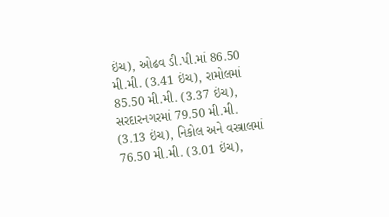ઇંચ), ઓઢવ ડી.પી.માં 86.50 મી.મી. (3.41 ઇંચ), રામોલમાં 85.50 મી.મી. (3.37 ઇંચ), સરદારનગરમાં 79.50 મી.મી. (3.13 ઇંચ), નિકોલ અને વસ્ત્રાલમાં 76.50 મી.મી. (3.01 ઇંચ),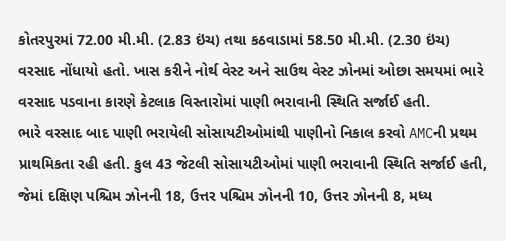કોતરપુરમાં 72.00 મી.મી. (2.83 ઇંચ) તથા કઠવાડામાં 58.50 મી.મી. (2.30 ઇંચ) વરસાદ નોંધાયો હતો. ખાસ કરીને નોર્થ વેસ્ટ અને સાઉથ વેસ્ટ ઝોનમાં ઓછા સમયમાં ભારે વરસાદ પડવાના કારણે કેટલાક વિસ્તારોમાં પાણી ભરાવાની સ્થિતિ સર્જાઈ હતી.
ભારે વરસાદ બાદ પાણી ભરાયેલી સોસાયટીઓમાંથી પાણીનો નિકાલ કરવો AMCની પ્રથમ પ્રાથમિકતા રહી હતી. કુલ 43 જેટલી સોસાયટીઓમાં પાણી ભરાવાની સ્થિતિ સર્જાઈ હતી, જેમાં દક્ષિણ પશ્ચિમ ઝોનની 18, ઉત્તર પશ્ચિમ ઝોનની 10, ઉત્તર ઝોનની 8, મધ્ય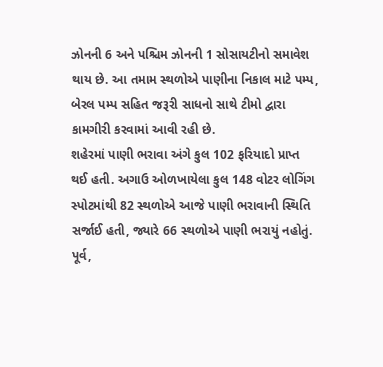ઝોનની 6 અને પશ્ચિમ ઝોનની 1 સોસાયટીનો સમાવેશ થાય છે. આ તમામ સ્થળોએ પાણીના નિકાલ માટે પમ્પ, બેરલ પમ્પ સહિત જરૂરી સાધનો સાથે ટીમો દ્વારા કામગીરી કરવામાં આવી રહી છે.
શહેરમાં પાણી ભરાવા અંગે કુલ 102 ફરિયાદો પ્રાપ્ત થઈ હતી. અગાઉ ઓળખાયેલા કુલ 148 વોટર લોગિંગ સ્પોટમાંથી 82 સ્થળોએ આજે પાણી ભરાવાની સ્થિતિ સર્જાઈ હતી, જ્યારે 66 સ્થળોએ પાણી ભરાયું નહોતું. પૂર્વ,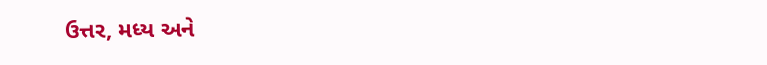ઉત્તર, મધ્ય અને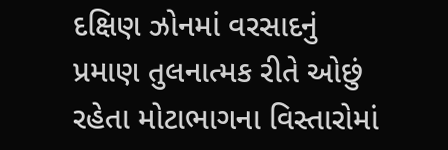દક્ષિણ ઝોનમાં વરસાદનું પ્રમાણ તુલનાત્મક રીતે ઓછું રહેતા મોટાભાગના વિસ્તારોમાં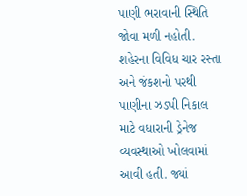પાણી ભરાવાની સ્થિતિ જોવા મળી નહોતી.
શહેરના વિવિધ ચાર રસ્તા અને જંકશનો પરથી પાણીના ઝડપી નિકાલ માટે વધારાની ડ્રેનેજ વ્યવસ્થાઓ ખોલવામાં આવી હતી. જ્યાં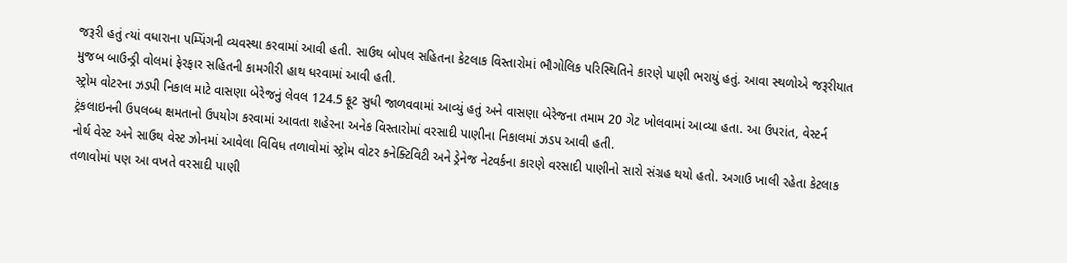જરૂરી હતું ત્યાં વધારાના પમ્પિંગની વ્યવસ્થા કરવામાં આવી હતી. સાઉથ બોપલ સહિતના કેટલાક વિસ્તારોમાં ભૌગોલિક પરિસ્થિતિને કારણે પાણી ભરાયું હતું. આવા સ્થળોએ જરૂરીયાત મુજબ બાઉન્ડ્રી વોલમાં ફેરફાર સહિતની કામગીરી હાથ ધરવામાં આવી હતી.
સ્ટ્રોમ વોટરના ઝડપી નિકાલ માટે વાસણા બેરેજનું લેવલ 124.5 ફૂટ સુધી જાળવવામાં આવ્યું હતું અને વાસણા બેરેજના તમામ 20 ગેટ ખોલવામાં આવ્યા હતા. આ ઉપરાંત, વેસ્ટર્ન ટ્રંકલાઇનની ઉપલબ્ધ ક્ષમતાનો ઉપયોગ કરવામાં આવતા શહેરના અનેક વિસ્તારોમાં વરસાદી પાણીના નિકાલમાં ઝડપ આવી હતી.
નોર્થ વેસ્ટ અને સાઉથ વેસ્ટ ઝોનમાં આવેલા વિવિધ તળાવોમાં સ્ટ્રોમ વોટર કનેક્ટિવિટી અને ડ્રેનેજ નેટવર્કના કારણે વરસાદી પાણીનો સારો સંગ્રહ થયો હતો. અગાઉ ખાલી રહેતા કેટલાક તળાવોમાં પણ આ વખતે વરસાદી પાણી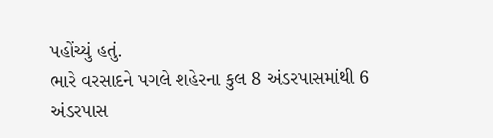પહોંચ્યું હતું.
ભારે વરસાદને પગલે શહેરના કુલ 8 અંડરપાસમાંથી 6 અંડરપાસ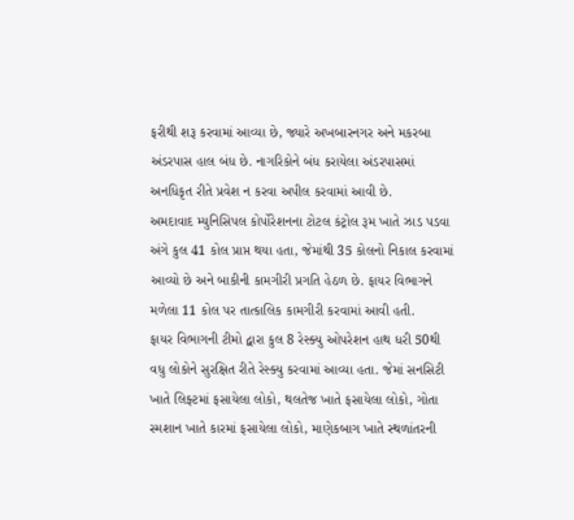ફરીથી શરૂ કરવામાં આવ્યા છે, જ્યારે અખબારનગર અને મકરબા અંડરપાસ હાલ બંધ છે. નાગરિકોને બંધ કરાયેલા અંડરપાસમાં અનધિકૃત રીતે પ્રવેશ ન કરવા અપીલ કરવામાં આવી છે.
અમદાવાદ મ્યુનિસિપલ કોર્પોરેશનના ટોટલ કંટ્રોલ રૂમ ખાતે ઝાડ પડવા અંગે કુલ 41 કોલ પ્રાપ્ત થયા હતા, જેમાંથી 35 કોલનો નિકાલ કરવામાં આવ્યો છે અને બાકીની કામગીરી પ્રગતિ હેઠળ છે. ફાયર વિભાગને મળેલા 11 કોલ પર તાત્કાલિક કામગીરી કરવામાં આવી હતી.
ફાયર વિભાગની ટીમો દ્વારા કુલ 8 રેસ્ક્યુ ઓપરેશન હાથ ધરી 50થી વધુ લોકોને સુરક્ષિત રીતે રેસ્ક્યુ કરવામાં આવ્યા હતા. જેમાં સનસિટી ખાતે લિફ્ટમાં ફસાયેલા લોકો, થલતેજ ખાતે ફસાયેલા લોકો, ગોતા સ્મશાન ખાતે કારમાં ફસાયેલા લોકો, માણેકબાગ ખાતે સ્થળાંતરની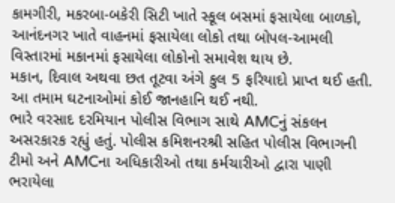કામગીરી, મકરબા-બકેરી સિટી ખાતે સ્કૂલ બસમાં ફસાયેલા બાળકો, આનંદનગર ખાતે વાહનમાં ફસાયેલા લોકો તથા બોપલ-આમલી વિસ્તારમાં મકાનમાં ફસાયેલા લોકોનો સમાવેશ થાય છે.
મકાન, દિવાલ અથવા છત તૂટવા અંગે કુલ 5 ફરિયાદો પ્રાપ્ત થઈ હતી. આ તમામ ઘટનાઓમાં કોઈ જાનહાનિ થઈ નથી.
ભારે વરસાદ દરમિયાન પોલીસ વિભાગ સાથે AMCનું સંકલન અસરકારક રહ્યું હતું. પોલીસ કમિશનરશ્રી સહિત પોલીસ વિભાગની ટીમો અને AMCના અધિકારીઓ તથા કર્મચારીઓ દ્વારા પાણી ભરાયેલા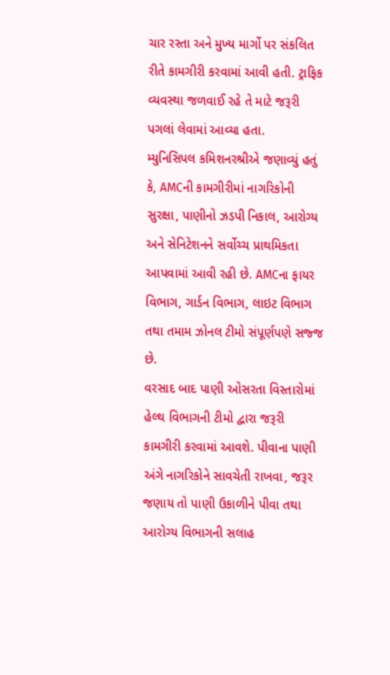ચાર રસ્તા અને મુખ્ય માર્ગો પર સંકલિત રીતે કામગીરી કરવામાં આવી હતી. ટ્રાફિક વ્યવસ્થા જળવાઈ રહે તે માટે જરૂરી પગલાં લેવામાં આવ્યા હતા.
મ્યુનિસિપલ કમિશનરશ્રીએ જણાવ્યું હતું કે, AMCની કામગીરીમાં નાગરિકોની સુરક્ષા, પાણીનો ઝડપી નિકાલ, આરોગ્ય અને સેનિટેશનને સર્વોચ્ચ પ્રાથમિકતા આપવામાં આવી રહી છે. AMCના ફાયર વિભાગ, ગાર્ડન વિભાગ, લાઇટ વિભાગ તથા તમામ ઝોનલ ટીમો સંપૂર્ણપણે સજ્જ છે.
વરસાદ બાદ પાણી ઓસરતા વિસ્તારોમાં હેલ્થ વિભાગની ટીમો દ્વારા જરૂરી કામગીરી કરવામાં આવશે. પીવાના પાણી અંગે નાગરિકોને સાવચેતી રાખવા, જરૂર જણાય તો પાણી ઉકાળીને પીવા તથા આરોગ્ય વિભાગની સલાહ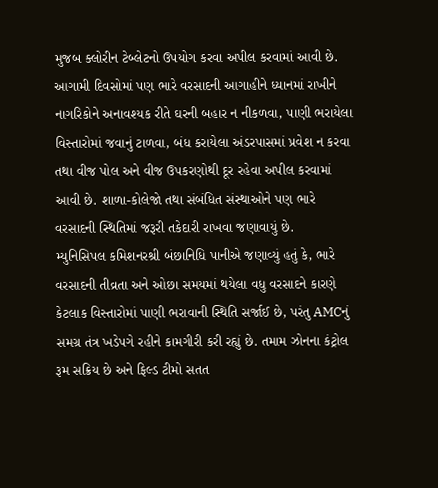મુજબ ક્લોરીન ટેબ્લેટનો ઉપયોગ કરવા અપીલ કરવામાં આવી છે.
આગામી દિવસોમાં પણ ભારે વરસાદની આગાહીને ધ્યાનમાં રાખીને નાગરિકોને અનાવશ્યક રીતે ઘરની બહાર ન નીકળવા, પાણી ભરાયેલા વિસ્તારોમાં જવાનું ટાળવા, બંધ કરાયેલા અંડરપાસમાં પ્રવેશ ન કરવા તથા વીજ પોલ અને વીજ ઉપકરણોથી દૂર રહેવા અપીલ કરવામાં આવી છે. શાળા-કોલેજો તથા સંબંધિત સંસ્થાઓને પણ ભારે વરસાદની સ્થિતિમાં જરૂરી તકેદારી રાખવા જણાવાયું છે.
મ્યુનિસિપલ કમિશનરશ્રી બંછાનિધિ પાનીએ જણાવ્યું હતું કે, ભારે વરસાદની તીવ્રતા અને ઓછા સમયમાં થયેલા વધુ વરસાદને કારણે કેટલાક વિસ્તારોમાં પાણી ભરાવાની સ્થિતિ સર્જાઈ છે, પરંતુ AMCનું સમગ્ર તંત્ર ખડેપગે રહીને કામગીરી કરી રહ્યું છે. તમામ ઝોનના કંટ્રોલ રૂમ સક્રિય છે અને ફિલ્ડ ટીમો સતત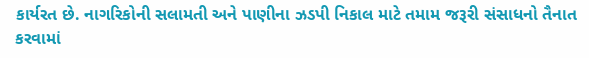કાર્યરત છે. નાગરિકોની સલામતી અને પાણીના ઝડપી નિકાલ માટે તમામ જરૂરી સંસાધનો તૈનાત કરવામાં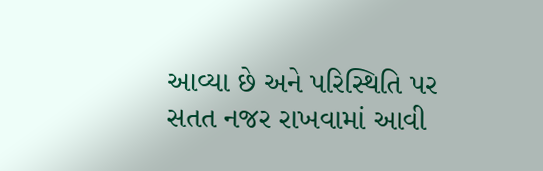આવ્યા છે અને પરિસ્થિતિ પર સતત નજર રાખવામાં આવી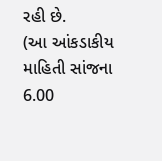રહી છે.
(આ આંકડાકીય માહિતી સાંજના 6.00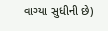વાગ્યા સુધીની છે)